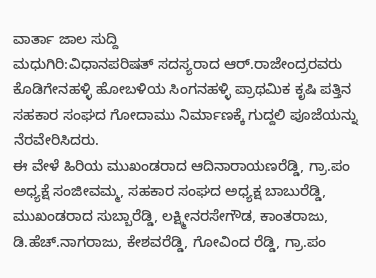ವಾರ್ತಾ ಜಾಲ ಸುದ್ದಿ
ಮಧುಗಿರಿ:ವಿಧಾನಪರಿಷತ್ ಸದಸ್ಯರಾದ ಆರ್.ರಾಜೇಂದ್ರರವರು ಕೊಡಿಗೇನಹಳ್ಳಿ ಹೋಬಳಿಯ ಸಿಂಗನಹಳ್ಳಿ ಪ್ರಾಥಮಿಕ ಕೃಷಿ ಪತ್ತಿನ ಸಹಕಾರ ಸಂಘದ ಗೋದಾಮು ನಿರ್ಮಾಣಕ್ಕೆ ಗುದ್ದಲಿ ಪೂಜೆಯನ್ನು ನೆರವೇರಿಸಿದರು.
ಈ ವೇಳೆ ಹಿರಿಯ ಮುಖಂಡರಾದ ಆದಿನಾರಾಯಣರೆಡ್ಡಿ, ಗ್ರಾ.ಪಂ ಅಧ್ಯಕ್ಷೆ ಸಂಜೀವಮ್ಮ, ಸಹಕಾರ ಸಂಘದ ಅಧ್ಯಕ್ಷ ಬಾಬುರೆಡ್ಡಿ, ಮುಖಂಡರಾದ ಸುಬ್ಬಾರೆಡ್ಡಿ, ಲಕ್ಷ್ಮೀನರಸೇಗೌಡ, ಕಾಂತರಾಜು, ಡಿ.ಹೆಚ್.ನಾಗರಾಜು, ಕೇಶವರೆಡ್ಡಿ, ಗೋವಿಂದ ರೆಡ್ಡಿ, ಗ್ರಾ.ಪಂ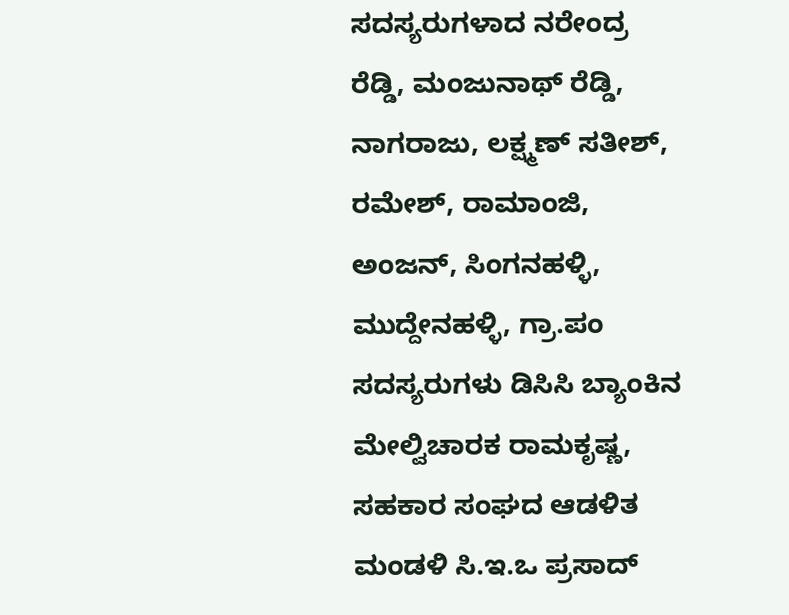ಸದಸ್ಯರುಗಳಾದ ನರೇಂದ್ರ ರೆಡ್ಡಿ, ಮಂಜುನಾಥ್ ರೆಡ್ಡಿ, ನಾಗರಾಜು, ಲಕ್ಷ್ಮಣ್ ಸತೀಶ್, ರಮೇಶ್, ರಾಮಾಂಜಿ, ಅಂಜನ್, ಸಿಂಗನಹಳ್ಳಿ, ಮುದ್ದೇನಹಳ್ಳಿ, ಗ್ರಾ.ಪಂ ಸದಸ್ಯರುಗಳು ಡಿಸಿಸಿ ಬ್ಯಾಂಕಿನ ಮೇಲ್ವಿಚಾರಕ ರಾಮಕೃಷ್ಣ, ಸಹಕಾರ ಸಂಘದ ಆಡಳಿತ ಮಂಡಳಿ ಸಿ.ಇ.ಒ ಪ್ರಸಾದ್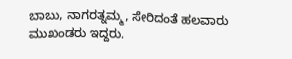ಬಾಬು, ನಾಗರತ್ನಮ್ಮ, ಸೇರಿದಂತೆ ಹಲವಾರು ಮುಖಂಡರು ಇದ್ದರು.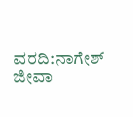ವರದಿ:ನಾಗೇಶ್ ಜೀವಾ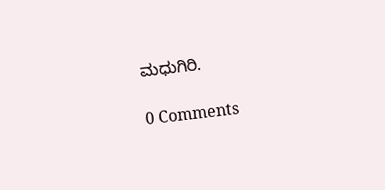ಮಧುಗಿರಿ.

0 Comments